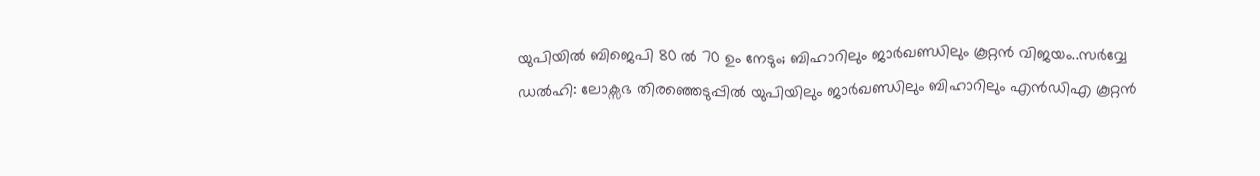യുപിയിൽ ബിജെപി 80 ൽ 70 ഉം നേടും; ബിഹാറിലും ജാർഖണ്ഡിലും കൂറ്റൻ വിജയം..സർവ്വേ
ഡൽഹി: ലോക്സഭ തിരഞ്ഞെടുപ്പിൽ യുപിയിലും ജാർഖണ്ഡിലും ബിഹാറിലും എൻഡിഎ കൂറ്റൻ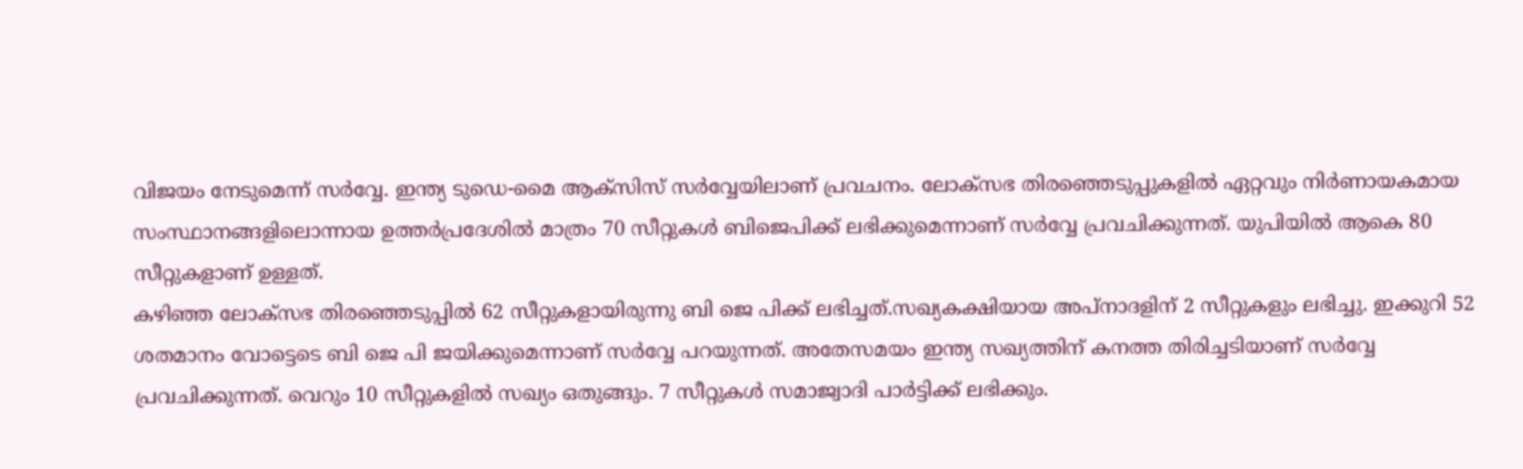വിജയം നേടുമെന്ന് സർവ്വേ. ഇന്ത്യ ടുഡെ-മൈ ആക്സിസ് സർവ്വേയിലാണ് പ്രവചനം. ലോക്സഭ തിരഞ്ഞെടുപ്പുകളിൽ ഏറ്റവും നിർണായകമായ സംസ്ഥാനങ്ങളിലൊന്നായ ഉത്തർപ്രദേശിൽ മാത്രം 70 സീറ്റുകൾ ബിജെപിക്ക് ലഭിക്കുമെന്നാണ് സർവ്വേ പ്രവചിക്കുന്നത്. യുപിയിൽ ആകെ 80 സീറ്റുകളാണ് ഉള്ളത്.
കഴിഞ്ഞ ലോക്സഭ തിരഞ്ഞെടുപ്പിൽ 62 സീറ്റുകളായിരുന്നു ബി ജെ പിക്ക് ലഭിച്ചത്.സഖ്യകക്ഷിയായ അപ്നാദളിന് 2 സീറ്റുകളും ലഭിച്ചു. ഇക്കുറി 52 ശതമാനം വോട്ടെടെ ബി ജെ പി ജയിക്കുമെന്നാണ് സർവ്വേ പറയുന്നത്. അതേസമയം ഇന്ത്യ സഖ്യത്തിന് കനത്ത തിരിച്ചടിയാണ് സർവ്വേ പ്രവചിക്കുന്നത്. വെറും 10 സീറ്റുകളിൽ സഖ്യം ഒതുങ്ങും. 7 സീറ്റുകൾ സമാജ്വാദി പാർട്ടിക്ക് ലഭിക്കും.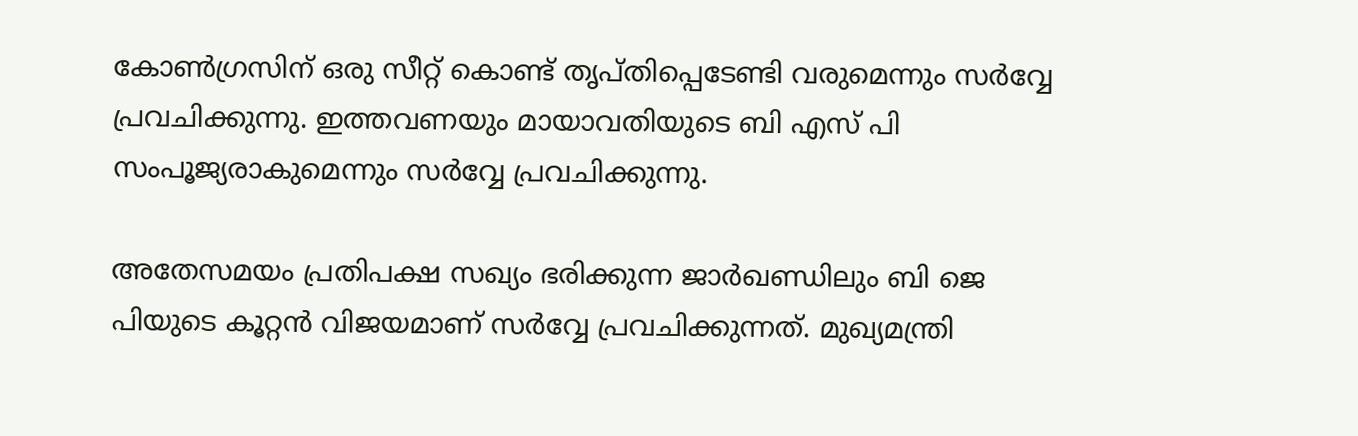കോൺഗ്രസിന് ഒരു സീറ്റ് കൊണ്ട് തൃപ്തിപ്പെടേണ്ടി വരുമെന്നും സർവ്വേ പ്രവചിക്കുന്നു. ഇത്തവണയും മായാവതിയുടെ ബി എസ് പി സംപൂജ്യരാകുമെന്നും സർവ്വേ പ്രവചിക്കുന്നു.

അതേസമയം പ്രതിപക്ഷ സഖ്യം ഭരിക്കുന്ന ജാർഖണ്ഡിലും ബി ജെ പിയുടെ കൂറ്റൻ വിജയമാണ് സർവ്വേ പ്രവചിക്കുന്നത്. മുഖ്യമന്ത്രി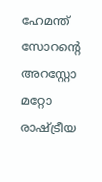ഹേമന്ത് സോറന്റെ അറസ്റ്റോ മറ്റോ രാഷ്ട്രീയ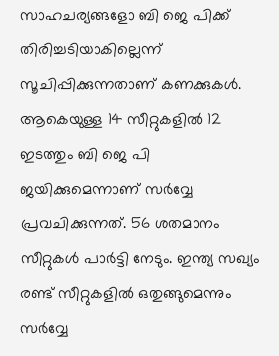സാഹചര്യങ്ങളോ ബി ജെ പിക്ക് തിരിച്ചടിയാകില്ലെന്ന് സൂചിപ്പിക്കുന്നതാണ് കണക്കുകൾ. ആകെയുള്ള 14 സീറ്റുകളിൽ 12 ഇടത്തും ബി ജെ പി ജയിക്കുമെന്നാണ് സർവ്വേ പ്രവചിക്കുന്നത്. 56 ശതമാനം സീറ്റുകൾ പാർട്ടി നേടും. ഇന്ത്യ സഖ്യം രണ്ട് സീറ്റുകളിൽ ഒതുങ്ങുമെന്നും സർവ്വേ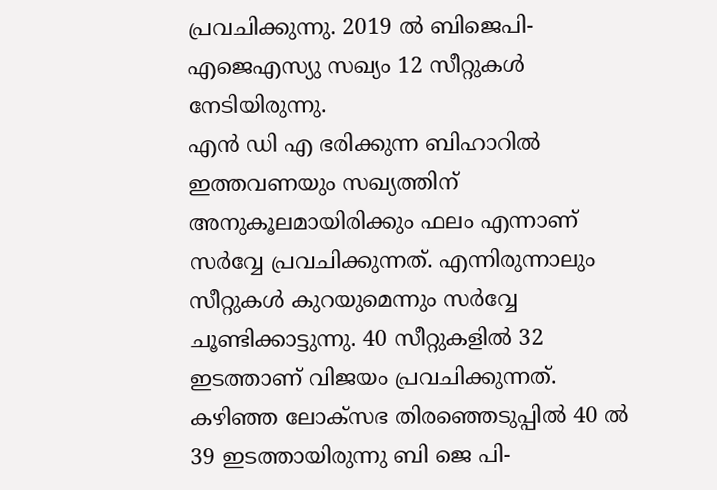പ്രവചിക്കുന്നു. 2019 ൽ ബിജെപി-എജെഎസ്യു സഖ്യം 12 സീറ്റുകൾ നേടിയിരുന്നു.
എൻ ഡി എ ഭരിക്കുന്ന ബിഹാറിൽ ഇത്തവണയും സഖ്യത്തിന് അനുകൂലമായിരിക്കും ഫലം എന്നാണ് സർവ്വേ പ്രവചിക്കുന്നത്. എന്നിരുന്നാലും സീറ്റുകൾ കുറയുമെന്നും സർവ്വേ ചൂണ്ടിക്കാട്ടുന്നു. 40 സീറ്റുകളിൽ 32 ഇടത്താണ് വിജയം പ്രവചിക്കുന്നത്. കഴിഞ്ഞ ലോക്സഭ തിരഞ്ഞെടുപ്പിൽ 40 ൽ 39 ഇടത്തായിരുന്നു ബി ജെ പി-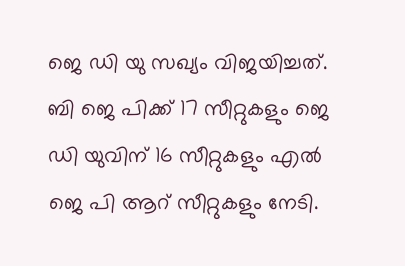ജെ ഡി യു സഖ്യം വിജയിച്ചത്. ബി ജെ പിക്ക് 17 സീറ്റുകളും ജെ ഡി യുവിന് 16 സീറ്റുകളും എൽ ജെ പി ആറ് സീറ്റുകളും നേടി.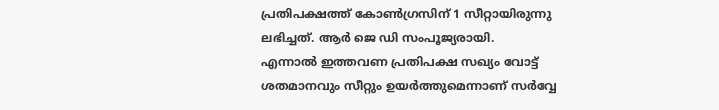പ്രതിപക്ഷത്ത് കോൺഗ്രസിന് 1 സീറ്റായിരുന്നു ലഭിച്ചത്. ആർ ജെ ഡി സംപൂജ്യരായി.
എന്നാൽ ഇത്തവണ പ്രതിപക്ഷ സഖ്യം വോട്ട് ശതമാനവും സീറ്റും ഉയർത്തുമെന്നാണ് സർവ്വേ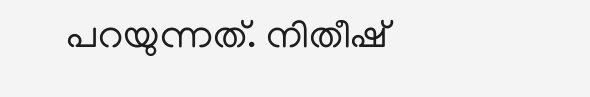പറയുന്നത്. നിതീഷ്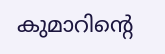കുമാറിന്റെ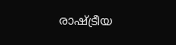രാഷ്ട്രീയ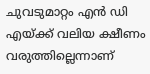ചുവടുമാറ്റം എൻ ഡി എയ്ക്ക് വലിയ ക്ഷീണം വരുത്തില്ലെന്നാണ്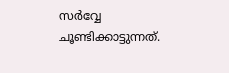സർവ്വേ ചൂണ്ടിക്കാട്ടുന്നത്.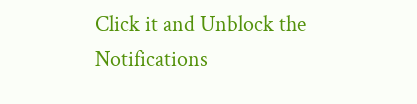Click it and Unblock the Notifications